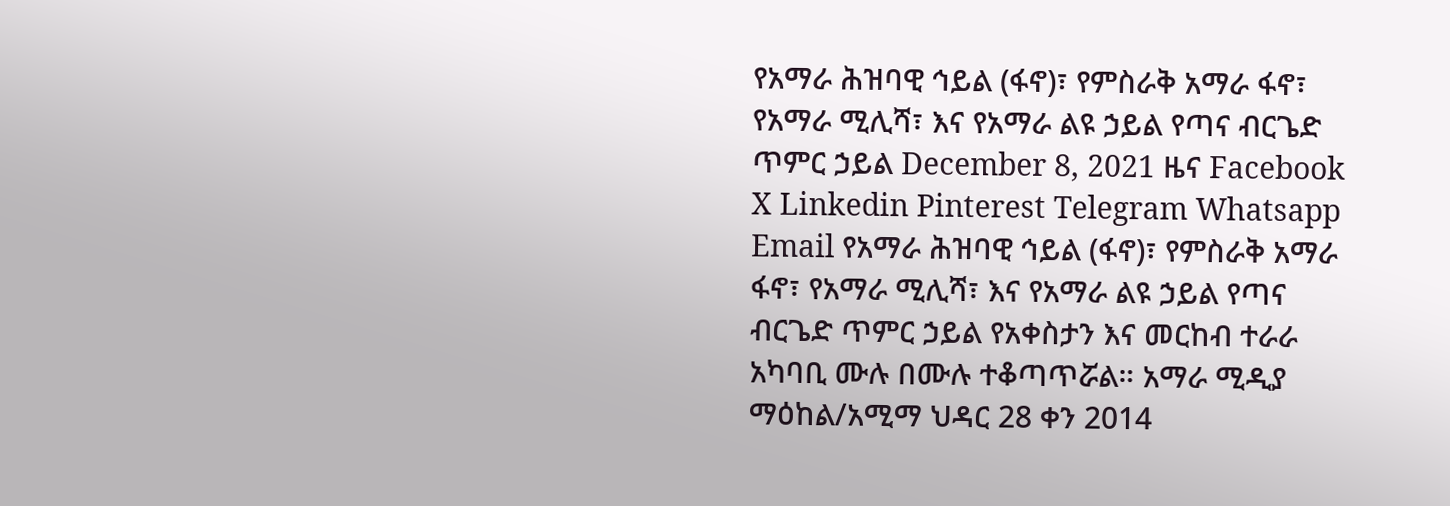የአማራ ሕዝባዊ ኅይል (ፋኖ)፣ የምስራቅ አማራ ፋኖ፣ የአማራ ሚሊሻ፣ እና የአማራ ልዩ ኃይል የጣና ብርጌድ ጥምር ኃይል December 8, 2021 ዜና Facebook X Linkedin Pinterest Telegram Whatsapp Email የአማራ ሕዝባዊ ኅይል (ፋኖ)፣ የምስራቅ አማራ ፋኖ፣ የአማራ ሚሊሻ፣ እና የአማራ ልዩ ኃይል የጣና ብርጌድ ጥምር ኃይል የአቀስታን እና መርከብ ተራራ አካባቢ ሙሉ በሙሉ ተቆጣጥሯል። አማራ ሚዲያ ማዕከል/አሚማ ህዳር 28 ቀን 2014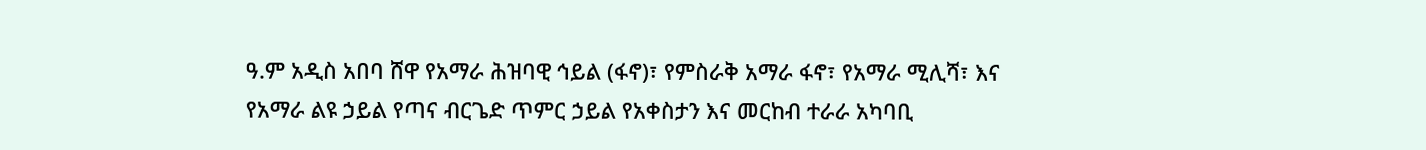ዓ.ም አዲስ አበባ ሸዋ የአማራ ሕዝባዊ ኅይል (ፋኖ)፣ የምስራቅ አማራ ፋኖ፣ የአማራ ሚሊሻ፣ እና የአማራ ልዩ ኃይል የጣና ብርጌድ ጥምር ኃይል የአቀስታን እና መርከብ ተራራ አካባቢ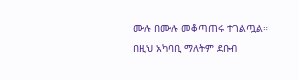ሙሉ በሙሉ መቆጣጠሩ ተገልጧል። በዚህ አካባቢ ማለትም ደቡብ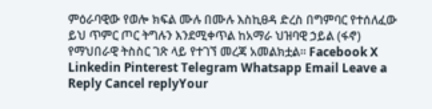ምዕራባዊው የወሎ ክፍል ሙሉ በሙሉ እስኪፀዳ ድረስ በግምባር የተሰለፈው ይህ ጥምር ጦር ትግሉን እንደሚቀጥል ከአማራ ህዝባዊ ኃይል (ፋኖ) የማህበራዊ ትስስር ገጽ ላይ የተገኘ መረጃ አመልክቷል። Facebook X Linkedin Pinterest Telegram Whatsapp Email Leave a Reply Cancel replyYour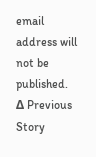email address will not be published. Δ Previous Story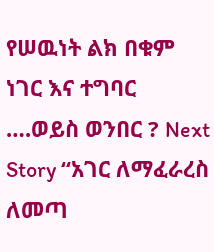የሠዉነት ልክ በቁም ነገር እና ተግባር ….ወይስ ወንበር ? Next Story “አገር ለማፈራረስ ለመጣ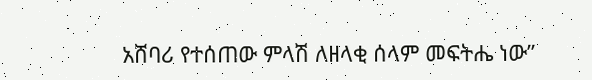አሸባሪ የተሰጠው ምላሽ ለዘላቂ ሰላም መፍትሔ ነው”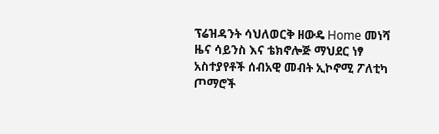ፕሬዝዳንት ሳህለወርቅ ዘውዴ Home መነሻ ዜና ሳይንስ እና ቴክኖሎጅ ማህደር ነፃ አስተያየቶች ሰብአዊ መብት ኢኮኖሚ ፖለቲካ ጦማሮች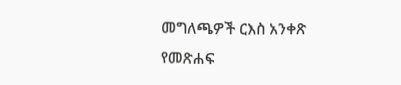መግለጫዎች ርእስ አንቀጽ የመጽሐፍ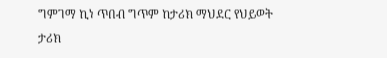ግምገማ ኪነ ጥበብ ግጥም ከታሪክ ማህደር የህይወት ታሪክ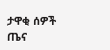ታዋቂ ሰዎች ጤና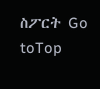ስፖርት Go toTop